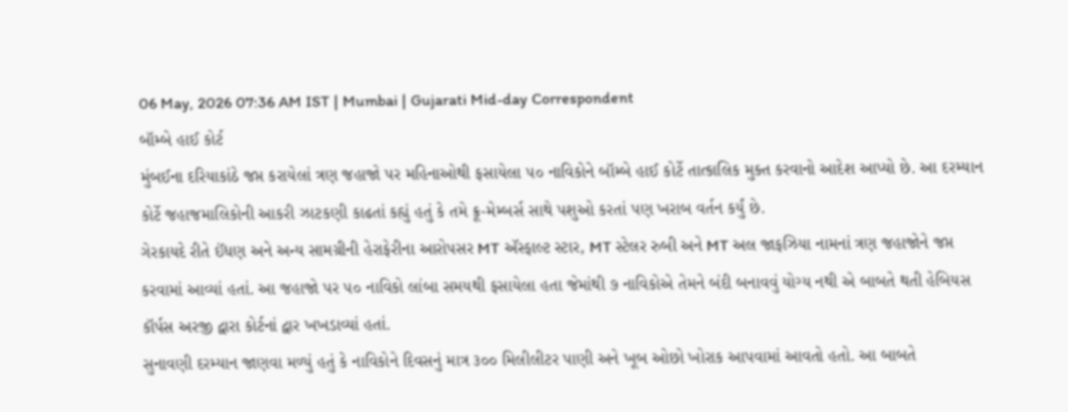06 May, 2026 07:36 AM IST | Mumbai | Gujarati Mid-day Correspondent
બૉમ્બે હાઈ કોર્ટ
મુંબઈના દરિયાકાંઠે જપ્ત કરાયેલાં ત્રણ જહાજો પર મહિનાઓથી ફસાયેલા ૫૦ નાવિકોને બૉમ્બે હાઈ કોર્ટે તાત્કાલિક મુક્ત કરવાનો આદેશ આપ્યો છે. આ દરમ્યાન કોર્ટે જહાજમાલિકોની આકરી ઝાટકણી કાઢતાં કહ્યું હતું કે તમે ક્રૂ-મેમ્બર્સ સાથે પશુઓ કરતાં પણ ખરાબ વર્તન કર્યું છે.
ગેરકાયદે રીતે ઈંધણ અને અન્ય સામગ્રીની હેરાફેરીના આરોપસર MT ઍસ્ફાલ્ટ સ્ટાર, MT સ્ટેલર રુબી અને MT અલ જાફઝિયા નામનાં ત્રણ જહાજોને જપ્ત કરવામાં આવ્યાં હતાં. આ જહાજો પર ૫૦ નાવિકો લાંબા સમયથી ફસાયેલા હતા જેમાંથી ૭ નાવિકોએ તેમને બંદી બનાવવું યોગ્ય નથી એ બાબતે થતી હેબિયસ કૉર્પસ અરજી દ્વારા કોર્ટનાં દ્વાર ખખડાવ્યાં હતાં.
સુનાવણી દરમ્યાન જાણવા મળ્યું હતું કે નાવિકોને દિવસનું માત્ર ૩૦૦ મિલીલીટર પાણી અને ખૂબ ઓછો ખોરાક આપવામાં આવતો હતો. આ બાબતે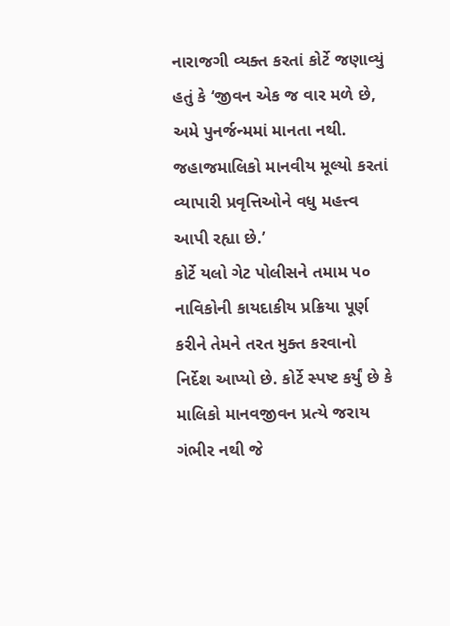નારાજગી વ્યક્ત કરતાં કોર્ટે જણાવ્યું હતું કે ‘જીવન એક જ વાર મળે છે, અમે પુનર્જન્મમાં માનતા નથી. જહાજમાલિકો માનવીય મૂલ્યો કરતાં વ્યાપારી પ્રવૃત્તિઓને વધુ મહત્ત્વ આપી રહ્યા છે.’
કોર્ટે યલો ગેટ પોલીસને તમામ ૫૦ નાવિકોની કાયદાકીય પ્રક્રિયા પૂર્ણ કરીને તેમને તરત મુક્ત કરવાનો નિર્દેશ આપ્યો છે. કોર્ટે સ્પષ્ટ કર્યું છે કે માલિકો માનવજીવન પ્રત્યે જરાય ગંભીર નથી જે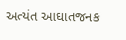અત્યંત આઘાતજનક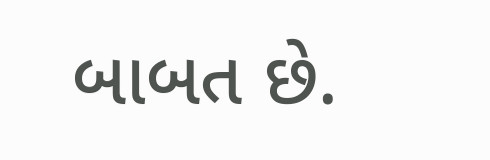બાબત છે.